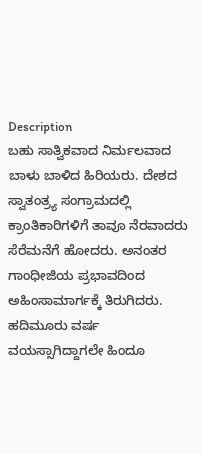Description
ಬಹು ಸಾತ್ವಿಕವಾದ ನಿರ್ಮಲವಾದ ಬಾಳು ಬಾಳಿದ ಹಿರಿಯರು. ದೇಶದ ಸ್ವಾತಂತ್ರ್ಯ ಸಂಗ್ರಾಮದಲ್ಲಿ ಕ್ರಾಂತಿಕಾರಿಗಳಿಗೆ ತಾವೂ ನೆರವಾದರು ಸೆರೆಮನೆಗೆ ಹೋದರು. ಅನಂತರ ಗಾಂಧೀಜಿಯ ಪ್ರಭಾವದಿಂದ ಅಹಿಂಸಾಮಾರ್ಗಕ್ಕೆ ತಿರುಗಿದರು. ಹದಿಮೂರು ವರ್ಷ ವಯಸ್ಸಾಗಿದ್ದಾಗಲೇ ಹಿಂದೂ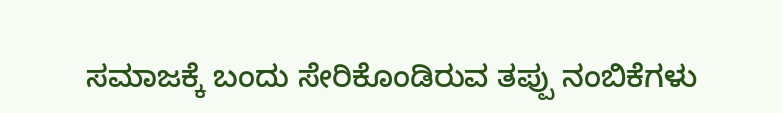ಸಮಾಜಕ್ಕೆ ಬಂದು ಸೇರಿಕೊಂಡಿರುವ ತಪ್ಪು ನಂಬಿಕೆಗಳು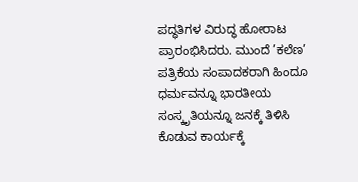ಪದ್ಧತಿಗಳ ವಿರುದ್ಧ ಹೋರಾಟ ಪ್ರಾರಂಭಿಸಿದರು. ಮುಂದೆ ’ಕಲೆಣ’ ಪತ್ರಿಕೆಯ ಸಂಪಾದಕರಾಗಿ ಹಿಂದೂ ಧರ್ಮವನ್ನೂ ಭಾರತೀಯ ಸಂಸ್ಕೃತಿಯನ್ನೂ ಜನಕ್ಕೆ ತಿಳಿಸಿ ಕೊಡುವ ಕಾರ್ಯಕ್ಕೆ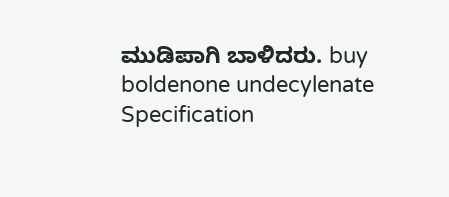ಮುಡಿಪಾಗಿ ಬಾಳಿದರು. buy boldenone undecylenate
Specification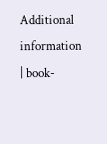Additional information
| book-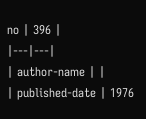no | 396 |
|---|---|
| author-name | |
| published-date | 1976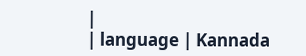|
| language | Kannada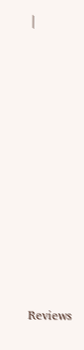|













Reviews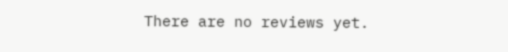There are no reviews yet.